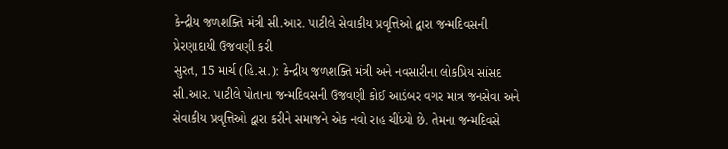કેન્દ્રીય જળશક્તિ મંત્રી સી.આર. પાટીલે સેવાકીય પ્રવૃત્તિઓ દ્વારા જન્મદિવસની પ્રેરણાદાયી ઉજવણી કરી
સુરત, 15 માર્ચ (હિ.સ.): કેન્દ્રીય જળશક્તિ મંત્રી અને નવસારીના લોકપ્રિય સાંસદ સી.આર. પાટીલે પોતાના જન્મદિવસની ઉજવણી કોઈ આડંબર વગર માત્ર જનસેવા અને સેવાકીય પ્રવૃત્તિઓ દ્વારા કરીને સમાજને એક નવો રાહ ચીંધ્યો છે. તેમના જન્મદિવસે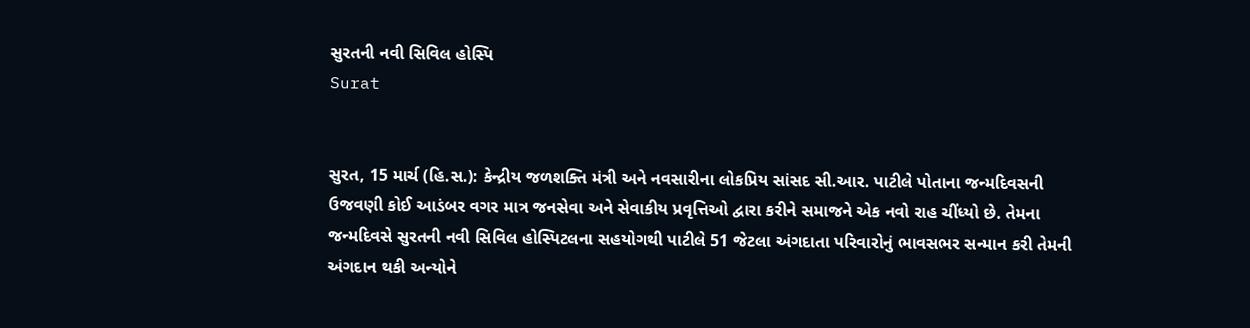સુરતની નવી સિવિલ હોસ્પિ
Surat


સુરત, 15 માર્ચ (હિ.સ.): કેન્દ્રીય જળશક્તિ મંત્રી અને નવસારીના લોકપ્રિય સાંસદ સી.આર. પાટીલે પોતાના જન્મદિવસની ઉજવણી કોઈ આડંબર વગર માત્ર જનસેવા અને સેવાકીય પ્રવૃત્તિઓ દ્વારા કરીને સમાજને એક નવો રાહ ચીંધ્યો છે. તેમના જન્મદિવસે સુરતની નવી સિવિલ હોસ્પિટલના સહયોગથી પાટીલે 51 જેટલા અંગદાતા પરિવારોનું ભાવસભર સન્માન કરી તેમની અંગદાન થકી અન્યોને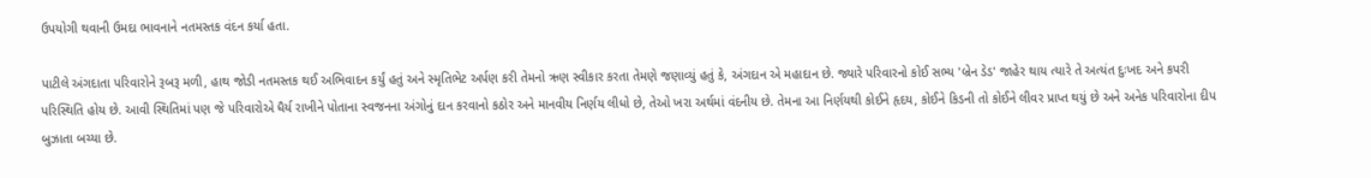ઉપયોગી થવાની ઉમદા ભાવનાને નતમસ્તક વંદન કર્યા હતા.

પાટીલે અંગદાતા પરિવારોને રૂબરૂ મળી, હાથ જોડી નતમસ્તક થઈ અભિવાદન કર્યું હતું અને સ્મૃતિભેટ અર્પણ કરી તેમનો ઋણ સ્વીકાર કરતા તેમણે જણાવ્યું હતું કે, અંગદાન એ મહાદાન છે. જ્યારે પરિવારનો કોઈ સભ્ય 'બ્રેન ડેડ' જાહેર થાય ત્યારે તે અત્યંત દુઃખદ અને કપરી પરિસ્થિતિ હોય છે. આવી સ્થિતિમાં પણ જે પરિવારોએ ધૈર્ય રાખીને પોતાના સ્વજનના અંગોનું દાન કરવાનો કઠોર અને માનવીય નિર્ણય લીધો છે, તેઓ ખરા અર્થમાં વંદનીય છે. તેમના આ નિર્ણયથી કોઈને હૃદય, કોઈને કિડની તો કોઈને લીવર પ્રાપ્ત થયું છે અને અનેક પરિવારોના દીપ બુઝાતા બચ્યા છે.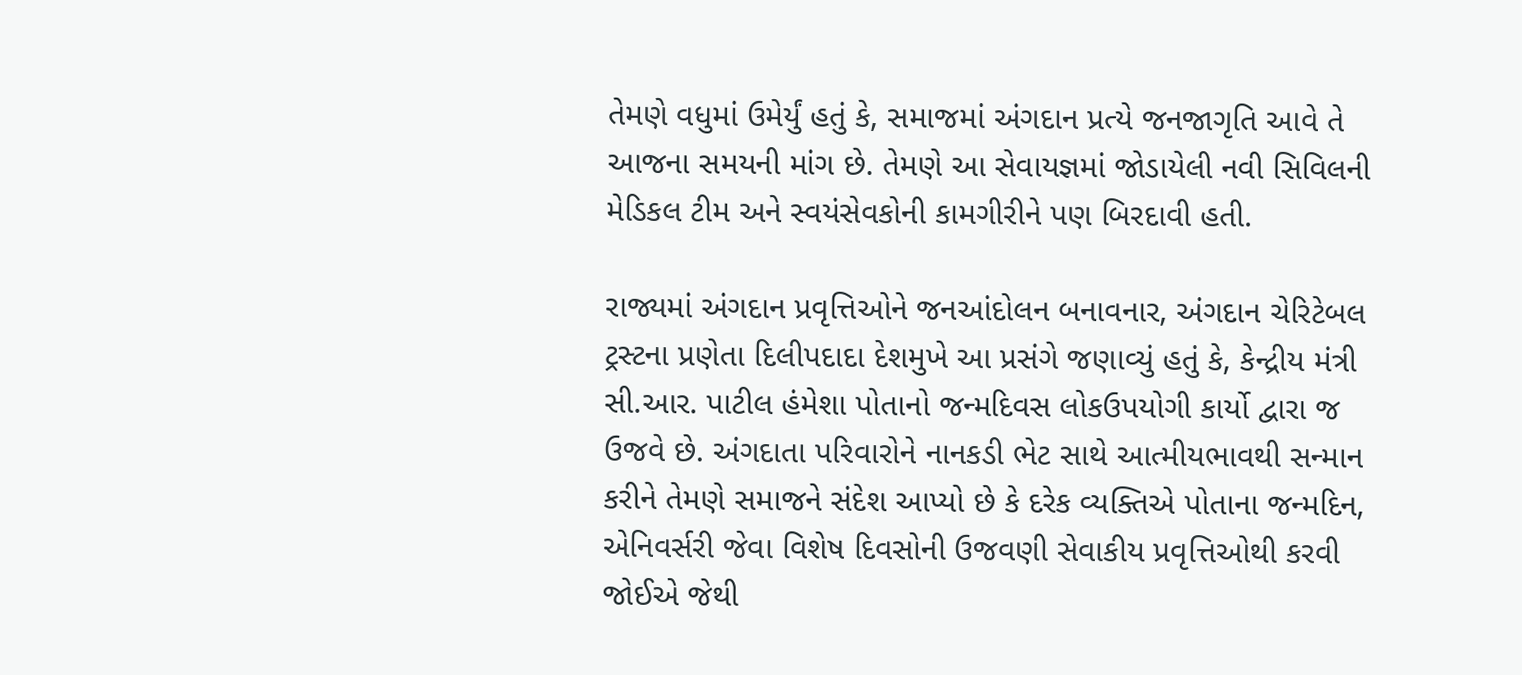તેમણે વધુમાં ઉમેર્યું હતું કે, સમાજમાં અંગદાન પ્રત્યે જનજાગૃતિ આવે તે આજના સમયની માંગ છે. તેમણે આ સેવાયજ્ઞમાં જોડાયેલી નવી સિવિલની મેડિકલ ટીમ અને સ્વયંસેવકોની કામગીરીને પણ બિરદાવી હતી.

રાજ્યમાં અંગદાન પ્રવૃત્તિઓને જનઆંદોલન બનાવનાર, અંગદાન ચેરિટેબલ ટ્રસ્ટના પ્રણેતા દિલીપદાદા દેશમુખે આ પ્રસંગે જણાવ્યું હતું કે, કેન્દ્રીય મંત્રી સી.આર. પાટીલ હંમેશા પોતાનો જન્મદિવસ લોકઉપયોગી કાર્યો દ્વારા જ ઉજવે છે. અંગદાતા પરિવારોને નાનકડી ભેટ સાથે આત્મીયભાવથી સન્માન કરીને તેમણે સમાજને સંદેશ આપ્યો છે કે દરેક વ્યક્તિએ પોતાના જન્મદિન, એનિવર્સરી જેવા વિશેષ દિવસોની ઉજવણી સેવાકીય પ્રવૃત્તિઓથી કરવી જોઈએ જેથી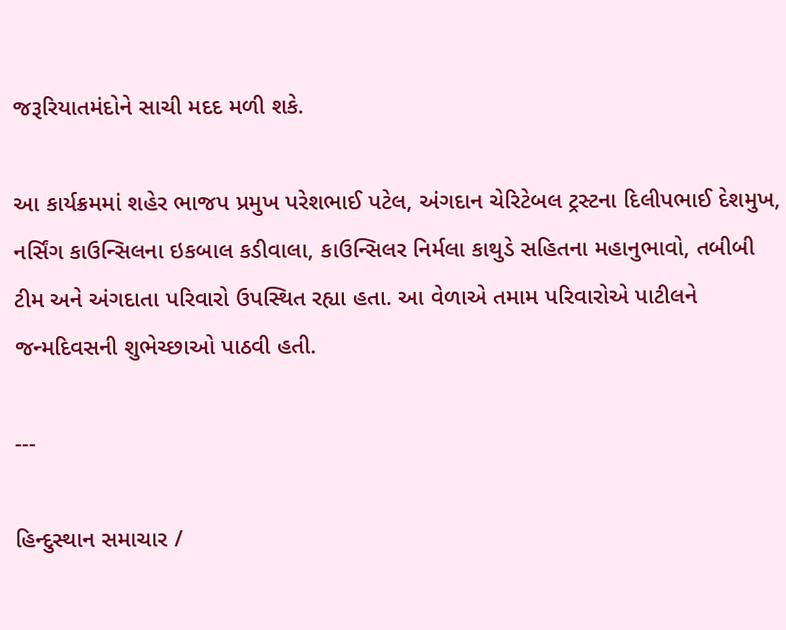જરૂરિયાતમંદોને સાચી મદદ મળી શકે.

આ કાર્યક્રમમાં શહેર ભાજપ પ્રમુખ પરેશભાઈ પટેલ, અંગદાન ચેરિટેબલ ટ્રસ્ટના દિલીપભાઈ દેશમુખ, નર્સિંગ કાઉન્સિલના ઇકબાલ કડીવાલા, કાઉન્સિલર નિર્મલા કાથુડે સહિતના મહાનુભાવો, તબીબી ટીમ અને અંગદાતા પરિવારો ઉપસ્થિત રહ્યા હતા. આ વેળાએ તમામ પરિવારોએ પાટીલને જન્મદિવસની શુભેચ્છાઓ પાઠવી હતી.

---

હિન્દુસ્થાન સમાચાર /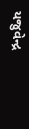યજુવેન્દ્ર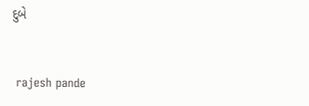દુબે


 rajesh pande